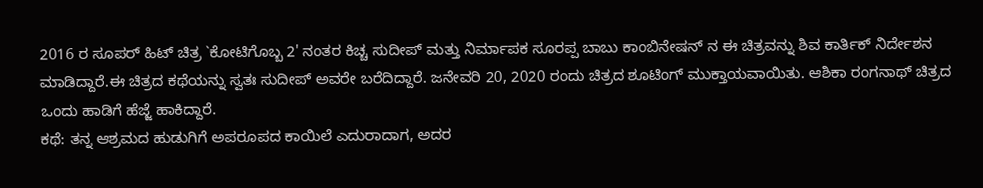2016 ರ ಸೂಪರ್ ಹಿಟ್ ಚಿತ್ರ `ಕೋಟಿಗೊಬ್ಬ 2' ನಂತರ ಕಿಚ್ಚ ಸುದೀಪ್ ಮತ್ತು ನಿರ್ಮಾಪಕ ಸೂರಪ್ಪ ಬಾಬು ಕಾಂಬಿನೇಷನ್ ನ ಈ ಚಿತ್ರವನ್ನು ಶಿವ ಕಾರ್ತಿಕ್ ನಿರ್ದೇಶನ ಮಾಡಿದ್ದಾರೆ.ಈ ಚಿತ್ರದ ಕಥೆಯನ್ನು ಸ್ವತಃ ಸುದೀಪ್ ಅವರೇ ಬರೆದಿದ್ದಾರೆ. ಜನೇವರಿ 20, 2020 ರಂದು ಚಿತ್ರದ ಶೂಟಿಂಗ್ ಮುಕ್ತಾಯವಾಯಿತು. ಆಶಿಕಾ ರಂಗನಾಥ್ ಚಿತ್ರದ ಒಂದು ಹಾಡಿಗೆ ಹೆಜ್ಜೆ ಹಾಕಿದ್ದಾರೆ.
ಕಥೆ: ತನ್ನ ಆಶ್ರಮದ ಹುಡುಗಿಗೆ ಅಪರೂಪದ ಕಾಯಿಲೆ ಎದುರಾದಾಗ, ಅದರ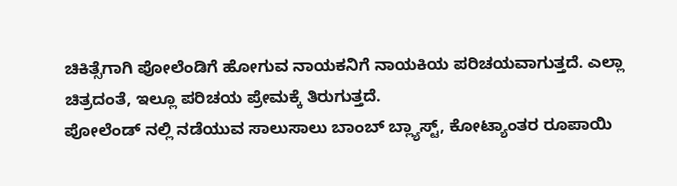ಚಿಕಿತ್ಸೆಗಾಗಿ ಪೋಲೆಂಡಿಗೆ ಹೋಗುವ ನಾಯಕನಿಗೆ ನಾಯಕಿಯ ಪರಿಚಯವಾಗುತ್ತದೆ. ಎಲ್ಲಾ ಚಿತ್ರದಂತೆ, ಇಲ್ಲೂ ಪರಿಚಯ ಪ್ರೇಮಕ್ಕೆ ತಿರುಗುತ್ತದೆ.
ಪೋಲೆಂಡ್ ನಲ್ಲಿ ನಡೆಯುವ ಸಾಲುಸಾಲು ಬಾಂಬ್ ಬ್ಲ್ಯಾಸ್ಟ್, ಕೋಟ್ಯಾಂತರ ರೂಪಾಯಿ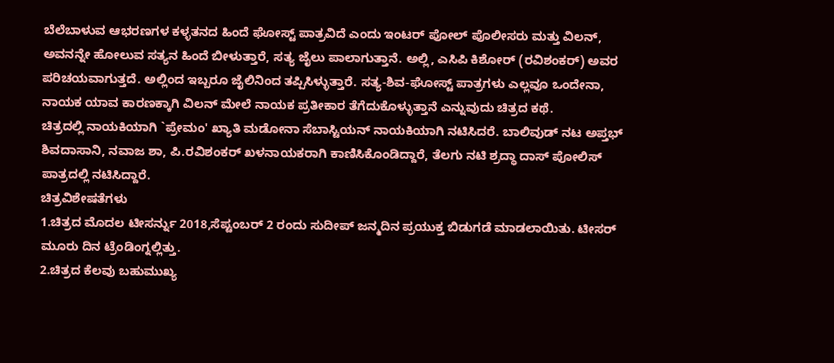ಬೆಲೆಬಾಳುವ ಆಭರಣಗಳ ಕಳ್ಳತನದ ಹಿಂದೆ ಘೋಸ್ಟ್ ಪಾತ್ರವಿದೆ ಎಂದು ಇಂಟರ್ ಪೋಲ್ ಪೊಲೀಸರು ಮತ್ತು ವಿಲನ್, ಅವನನ್ನೇ ಹೋಲುವ ಸತ್ಯನ ಹಿಂದೆ ಬೀಳುತ್ತಾರೆ, ಸತ್ಯ ಜೈಲು ಪಾಲಾಗುತ್ತಾನೆ. ಅಲ್ಲಿ, ಎಸಿಪಿ ಕಿಶೋರ್ (ರವಿಶಂಕರ್) ಅವರ ಪರಿಚಯವಾಗುತ್ತದೆ. ಅಲ್ಲಿಂದ ಇಬ್ಬರೂ ಜೈಲಿನಿಂದ ತಪ್ಪಿಸಿಳ್ಳುತ್ತಾರೆ. ಸತ್ಯ-ಶಿವ-ಘೋಸ್ಟ್ ಪಾತ್ರಗಳು ಎಲ್ಲವೂ ಒಂದೇನಾ, ನಾಯಕ ಯಾವ ಕಾರಣಕ್ಕಾಗಿ ವಿಲನ್ ಮೇಲೆ ನಾಯಕ ಪ್ರತೀಕಾರ ತೆಗೆದುಕೊಳ್ಳುತ್ತಾನೆ ಎನ್ನುವುದು ಚಿತ್ರದ ಕಥೆ.
ಚಿತ್ರದಲ್ಲಿ ನಾಯಕಿಯಾಗಿ `ಪ್ರೇಮಂ' ಖ್ಯಾತಿ ಮಡೋನಾ ಸೆಬಾಸ್ಟಿಯನ್ ನಾಯಕಿಯಾಗಿ ನಟಿಸಿದರೆ. ಬಾಲಿವುಡ್ ನಟ ಅಪ್ತಭ್ ಶಿವದಾಸಾನಿ, ನವಾಜ ಶಾ, ಪಿ.ರವಿಶಂಕರ್ ಖಳನಾಯಕರಾಗಿ ಕಾಣಿಸಿಕೊಂಡಿದ್ದಾರೆ, ತೆಲಗು ನಟಿ ಶ್ರದ್ಧಾ ದಾಸ್ ಪೋಲಿಸ್ ಪಾತ್ರದಲ್ಲಿ ನಟಿಸಿದ್ದಾರೆ.
ಚಿತ್ರವಿಶೇಷತೆಗಳು
1.ಚಿತ್ರದ ಮೊದಲ ಟೀಸರ್ನ್ನು 2018,ಸೆಪ್ಟಂಬರ್ 2 ರಂದು ಸುದೀಪ್ ಜನ್ಮದಿನ ಪ್ರಯುಕ್ತ ಬಿಡುಗಡೆ ಮಾಡಲಾಯಿತು. ಟೀಸರ್ ಮೂರು ದಿನ ಟ್ರೆಂಡಿಂಗ್ನಲ್ಲಿತ್ತು.
2.ಚಿತ್ರದ ಕೆಲವು ಬಹುಮುಖ್ಯ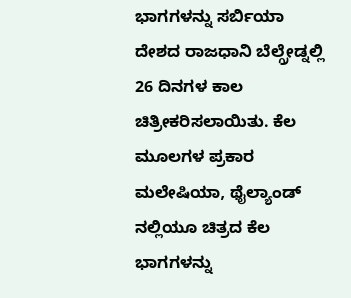ಭಾಗಗಳನ್ನು ಸರ್ಬಿಯಾ ದೇಶದ ರಾಜಧಾನಿ ಬೆಲ್ಗ್ರೇಡ್ನಲ್ಲಿ 26 ದಿನಗಳ ಕಾಲ ಚಿತ್ರೀಕರಿಸಲಾಯಿತು. ಕೆಲ ಮೂಲಗಳ ಪ್ರಕಾರ ಮಲೇಷಿಯಾ, ಥೈಲ್ಯಾಂಡ್ ನಲ್ಲಿಯೂ ಚಿತ್ರದ ಕೆಲ ಭಾಗಗಳನ್ನು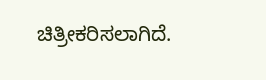ಚಿತ್ರೀಕರಿಸಲಾಗಿದೆ.